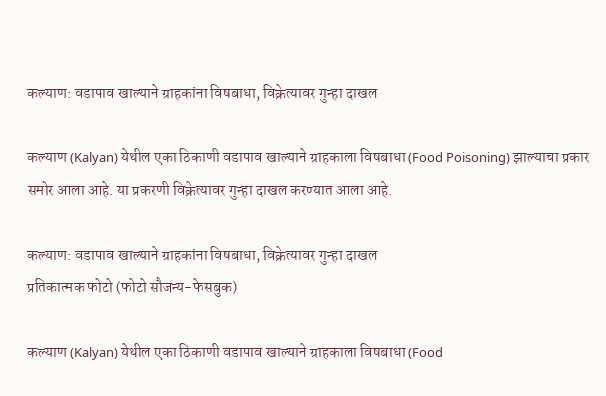कल्याण: वडापाव खाल्याने ग्राहकांना विषबाधा, विक्रेत्यावर गुन्हा दाखल

कल्याण (Kalyan) येथील एका ठिकाणी वडापाव खाल्याने ग्राहकाला विषबाधा (Food Poisoning) झाल्याचा प्रकार समोर आला आहे. या प्रकरणी विक्रेत्यावर गुन्हा दाखल करण्यात आला आहे.

कल्याण: वडापाव खाल्याने ग्राहकांना विषबाधा, विक्रेत्यावर गुन्हा दाखल
प्रतिकात्मक फोटो (फोटो सौजन्य-फेसबुक)

कल्याण (Kalyan) येथील एका ठिकाणी वडापाव खाल्याने ग्राहकाला विषबाधा (Food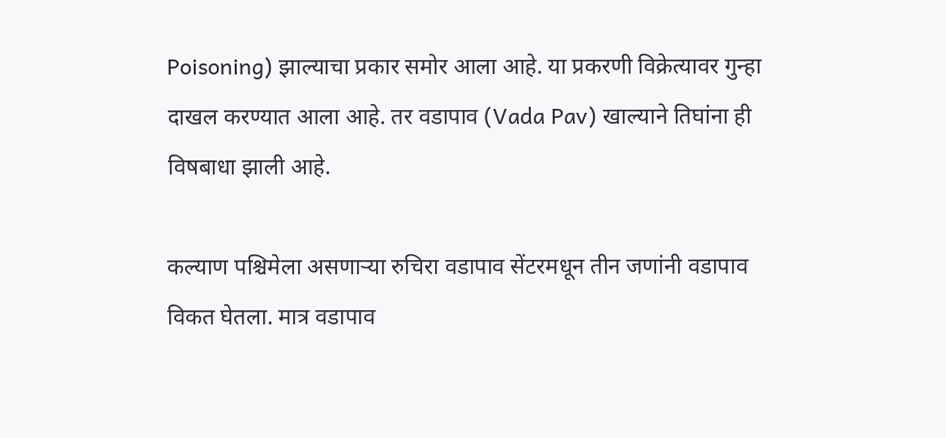Poisoning) झाल्याचा प्रकार समोर आला आहे. या प्रकरणी विक्रेत्यावर गुन्हा दाखल करण्यात आला आहे. तर वडापाव (Vada Pav) खाल्याने तिघांना ही विषबाधा झाली आहे.

कल्याण पश्चिमेला असणाऱ्या रुचिरा वडापाव सेंटरमधून तीन जणांनी वडापाव विकत घेतला. मात्र वडापाव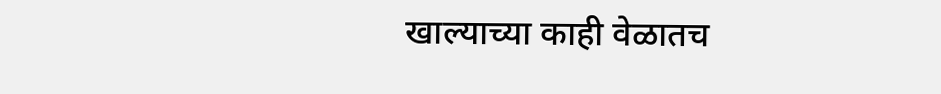खाल्याच्या काही वेळातच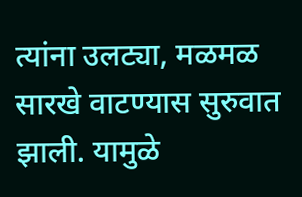त्यांना उलट्या, मळमळ सारखे वाटण्यास सुरुवात झाली. यामुळे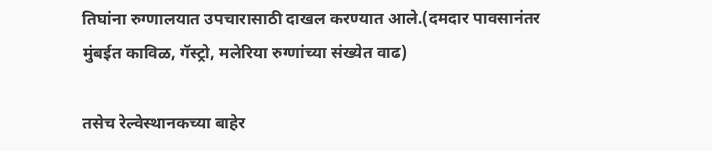तिघांना रुग्णालयात उपचारासाठी दाखल करण्यात आले.(दमदार पावसानंतर मुंबईत काविळ, गॅस्ट्रो, मलेरिया रुग्णांच्या संख्येत वाढ)

तसेच रेल्वेस्थानकच्या बाहेर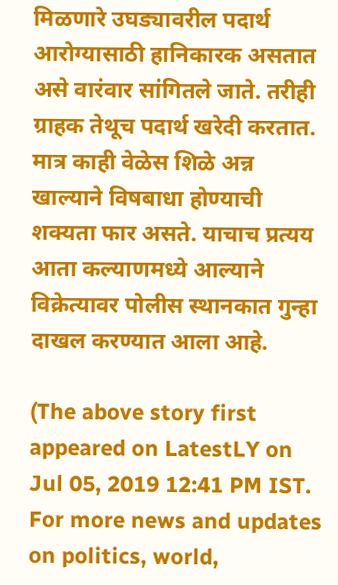मिळणारे उघड्यावरील पदार्थ आरोग्यासाठी हानिकारक असतात असे वारंवार सांगितले जाते. तरीही ग्राहक तेथूच पदार्थ खरेदी करतात. मात्र काही वेळेस शिळे अन्न खाल्याने विषबाधा होण्याची शक्यता फार असते. याचाच प्रत्यय आता कल्याणमध्ये आल्याने विक्रेत्यावर पोलीस स्थानकात गुन्हा दाखल करण्यात आला आहे.

(The above story first appeared on LatestLY on Jul 05, 2019 12:41 PM IST. For more news and updates on politics, world,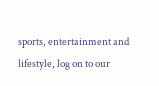sports, entertainment and lifestyle, log on to our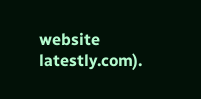website latestly.com).